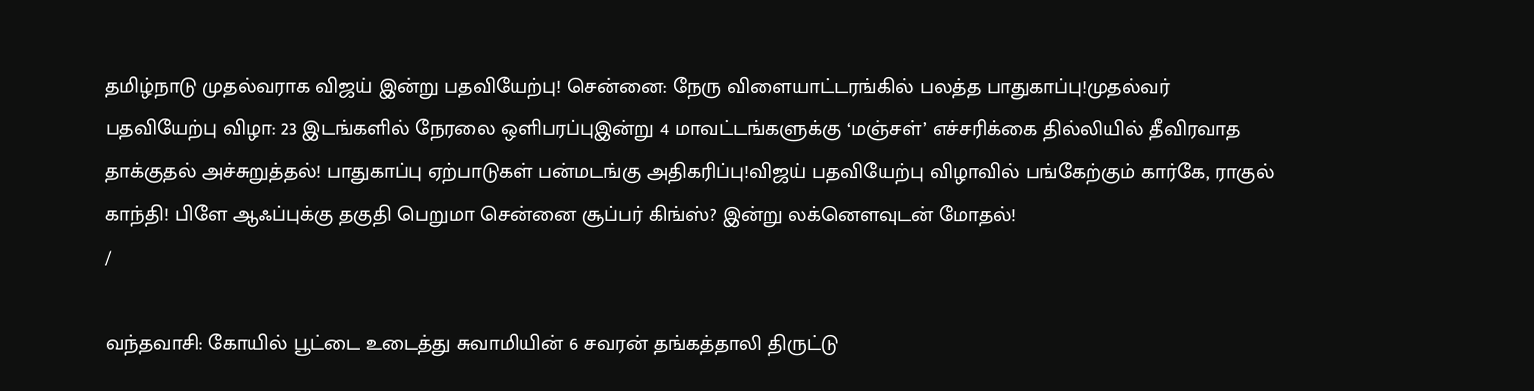தமிழ்நாடு முதல்வராக விஜய் இன்று பதவியேற்பு! சென்னை: நேரு விளையாட்டரங்கில் பலத்த பாதுகாப்பு!முதல்வர் பதவியேற்பு விழா: 23 இடங்களில் நேரலை ஒளிபரப்புஇன்று 4 மாவட்டங்களுக்கு ‘மஞ்சள்’ எச்சரிக்கை தில்லியில் தீவிரவாத தாக்குதல் அச்சுறுத்தல்! பாதுகாப்பு ஏற்பாடுகள் பன்மடங்கு அதிகரிப்பு!விஜய் பதவியேற்பு விழாவில் பங்கேற்கும் கார்கே, ராகுல் காந்தி! பிளே ஆஃப்புக்கு தகுதி பெறுமா சென்னை சூப்பர் கிங்ஸ்? இன்று லக்னௌவுடன் மோதல்!
/

வந்தவாசி: கோயில் பூட்டை உடைத்து சுவாமியின் 6 சவரன் தங்கத்தாலி திருட்டு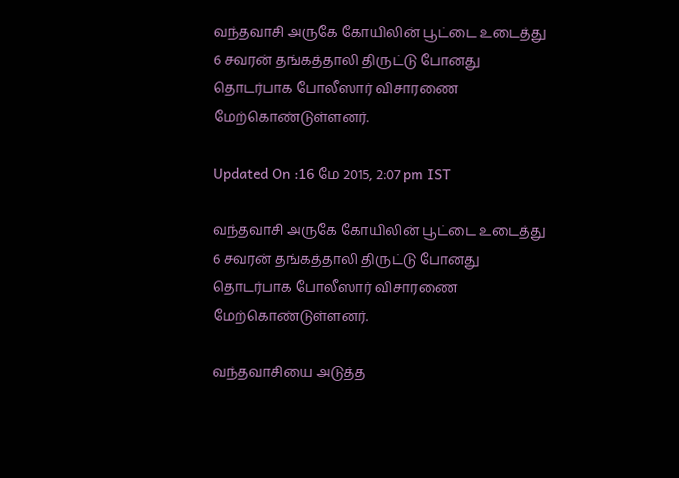வந்தவாசி அருகே கோயிலின் பூட்டை உடைத்து 6 சவரன் தங்கத்தாலி திருட்டு போனது தொடர்பாக போலீஸார் விசாரணை மேற்கொண்டுள்ளனர்.

Updated On :16 மே 2015, 2:07 pm IST

வந்தவாசி அருகே கோயிலின் பூட்டை உடைத்து 6 சவரன் தங்கத்தாலி திருட்டு போனது தொடர்பாக போலீஸார் விசாரணை மேற்கொண்டுள்ளனர்.

வந்தவாசியை அடுத்த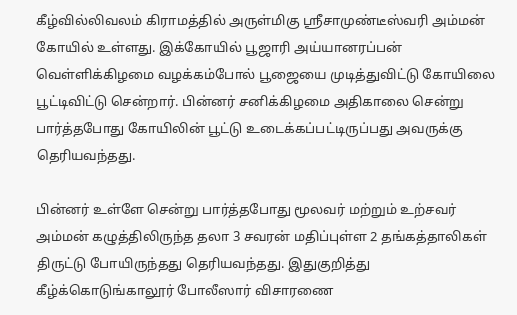கீழ்வில்லிவலம் கிராமத்தில் அருள்மிகு ஸ்ரீசாமுண்டீஸ்வரி அம்மன் கோயில் உள்ளது. இக்கோயில் பூஜாரி அய்யானரப்பன் வெள்ளிக்கிழமை வழக்கம்போல் பூஜையை முடித்துவிட்டு கோயிலை பூட்டிவிட்டு சென்றார். பின்னர் சனிக்கிழமை அதிகாலை சென்று பார்த்தபோது கோயிலின் பூட்டு உடைக்கப்பட்டிருப்பது அவருக்கு தெரியவந்தது.

பின்னர் உள்ளே சென்று பார்த்தபோது மூலவர் மற்றும் உற்சவர் அம்மன் கழுத்திலிருந்த தலா 3 சவரன் மதிப்புள்ள 2 தங்கத்தாலிகள் திருட்டு போயிருந்தது தெரியவந்தது. இதுகுறித்து கீழ்க்கொடுங்காலூர் போலீஸார் விசாரணை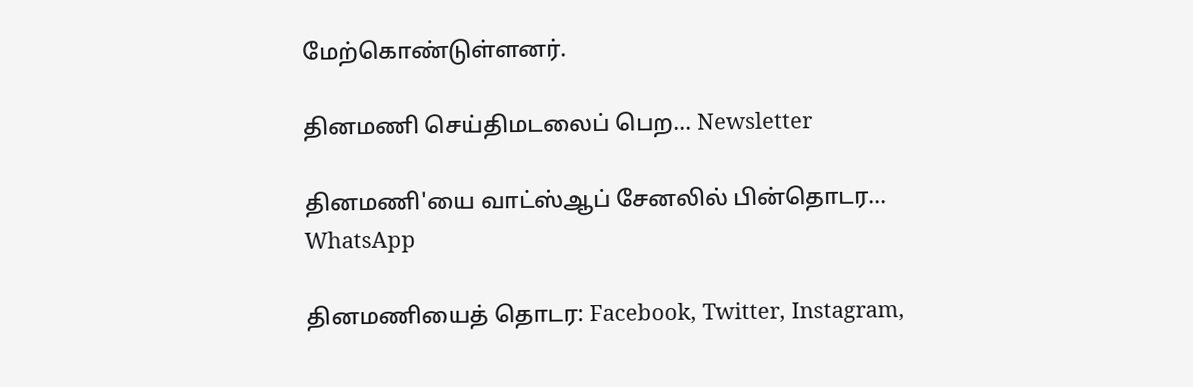மேற்கொண்டுள்ளனர்.

தினமணி செய்திமடலைப் பெற... Newsletter

தினமணி'யை வாட்ஸ்ஆப் சேனலில் பின்தொடர... WhatsApp

தினமணியைத் தொடர: Facebook, Twitter, Instagram,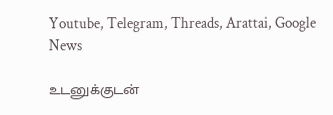Youtube, Telegram, Threads, Arattai, Google News

உடனுக்குடன்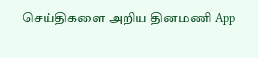செய்திகளை அறிய தினமணி App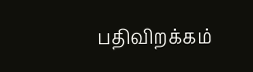பதிவிறக்கம்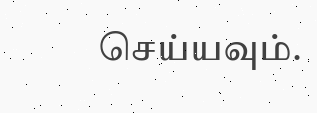செய்யவும்.